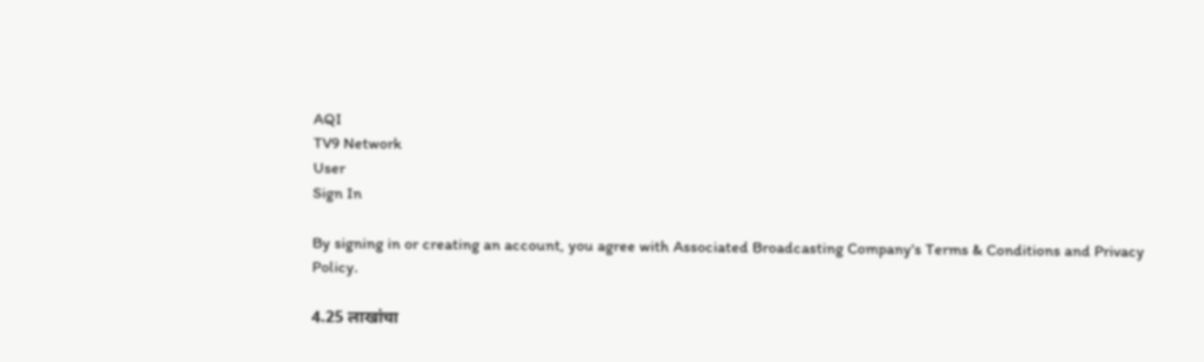AQI
TV9 Network
User
Sign In

By signing in or creating an account, you agree with Associated Broadcasting Company's Terms & Conditions and Privacy Policy.

4.25 लाखांचा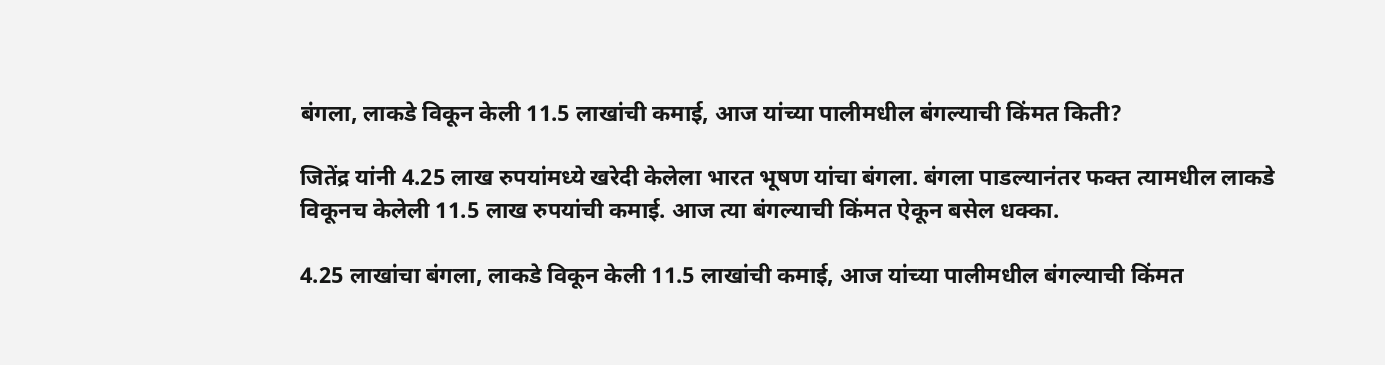बंगला, लाकडे विकून केली 11.5 लाखांची कमाई, आज यांच्या पालीमधील बंगल्याची किंमत किती?

जितेंद्र यांनी 4.25 लाख रुपयांमध्ये खरेदी केलेला भारत भूषण यांचा बंगला. बंगला पाडल्यानंतर फक्त त्यामधील लाकडे विकूनच केलेली 11.5 लाख रुपयांची कमाई. आज त्या बंगल्याची किंमत ऐकून बसेल धक्का.

4.25 लाखांचा बंगला, लाकडे विकून केली 11.5 लाखांची कमाई, आज यांच्या पालीमधील बंगल्याची किंमत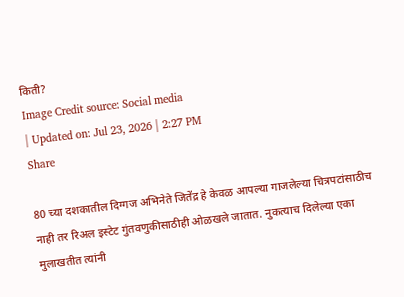किती?
Image Credit source: Social media
| Updated on: Jul 23, 2026 | 2:27 PM
Share

80 च्या दशकातील दिग्गज अभिनेते जितेंद्र हे केवळ आपल्या गाजलेल्या चित्रपटांसाठीच नाही तर रिअल इस्टेट गुंतवणुकीसाठीही ओळखले जातात. नुकत्याच दिलेल्या एका मुलाखतीत त्यांनी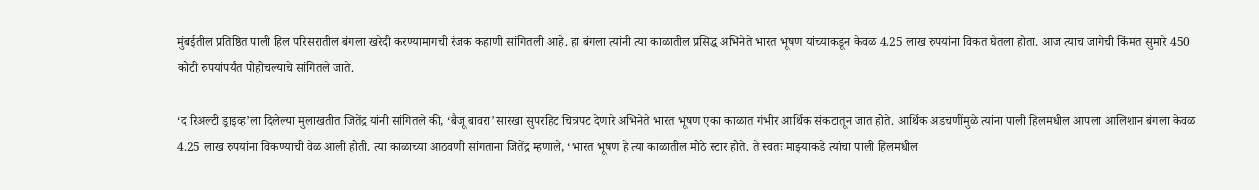मुंबईतील प्रतिष्ठित पाली हिल परिसरातील बंगला खरेदी करण्यामागची रंजक कहाणी सांगितली आहे. हा बंगला त्यांनी त्या काळातील प्रसिद्ध अभिनेते भारत भूषण यांच्याकडून केवळ 4.25 लाख रुपयांना विकत घेतला होता. आज त्याच जागेची किंमत सुमारे 450 कोटी रुपयांपर्यंत पोहोचल्याचे सांगितले जाते.

‘द रिअल्टी ड्राइव्ह’ला दिलेल्या मुलाखतीत जितेंद्र यांनी सांगितले की, ‘बैजू बावरा’सारखा सुपरहिट चित्रपट देणारे अभिनेते भारत भूषण एका काळात गंभीर आर्थिक संकटातून जात होते. आर्थिक अडचणींमुळे त्यांना पाली हिलमधील आपला आलिशान बंगला केवळ 4.25 लाख रुपयांना विकण्याची वेळ आली होती. त्या काळाच्या आठवणी सांगताना जितेंद्र म्हणाले, ‘भारत भूषण हे त्या काळातील मोठे स्टार होते. ते स्वतः माझ्याकडे त्यांचा पाली हिलमधील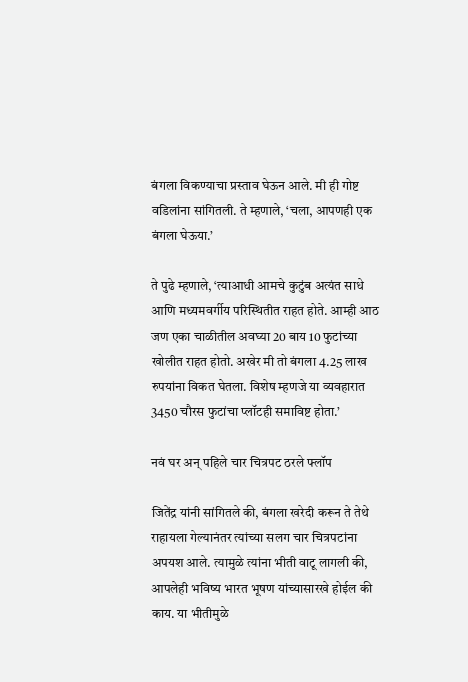बंगला विकण्याचा प्रस्ताव घेऊन आले. मी ही गोष्ट वडिलांना सांगितली. ते म्हणाले, ‘चला, आपणही एक बंगला घेऊया.’

ते पुढे म्हणाले, ‘त्याआधी आमचे कुटुंब अत्यंत साधे आणि मध्यमवर्गीय परिस्थितीत राहत होते. आम्ही आठ जण एका चाळीतील अवघ्या 20 बाय 10 फुटांच्या खोलीत राहत होतो. अखेर मी तो बंगला 4.25 लाख रुपयांना विकत घेतला. विशेष म्हणजे या व्यवहारात 3450 चौरस फुटांचा प्लॉटही समाविष्ट होता.’

नवं घर अन् पहिले चार चित्रपट ठरले फ्लॉप

जितेंद्र यांनी सांगितले की, बंगला खरेदी करून ते तेथे राहायला गेल्यानंतर त्यांच्या सलग चार चित्रपटांना अपयश आले. त्यामुळे त्यांना भीती वाटू लागली की, आपलेही भविष्य भारत भूषण यांच्यासारखे होईल की काय. या भीतीमुळे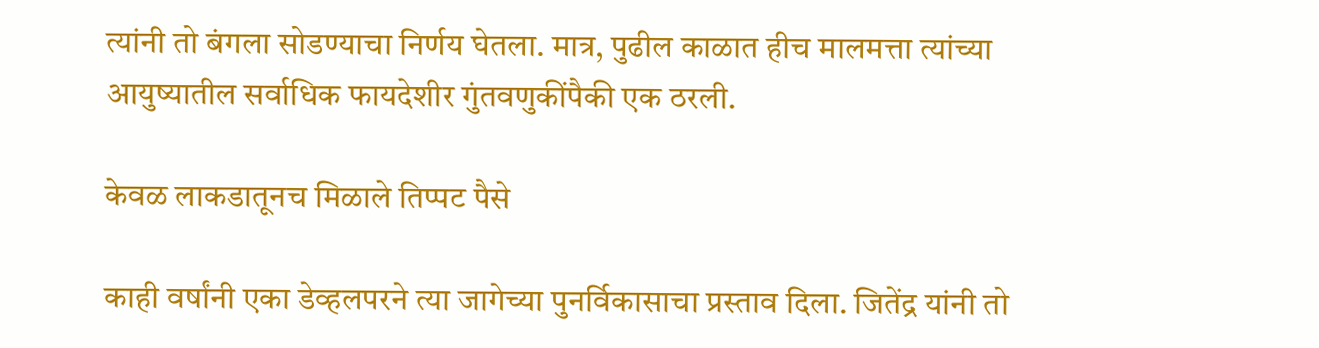त्यांनी तो बंगला सोडण्याचा निर्णय घेतला. मात्र, पुढील काळात हीच मालमत्ता त्यांच्या आयुष्यातील सर्वाधिक फायदेशीर गुंतवणुकींपैकी एक ठरली.

केवळ लाकडातूनच मिळाले तिप्पट पैसे

काही वर्षांनी एका डेव्हलपरने त्या जागेच्या पुनर्विकासाचा प्रस्ताव दिला. जितेंद्र यांनी तो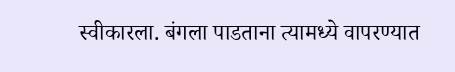स्वीकारला. बंगला पाडताना त्यामध्ये वापरण्यात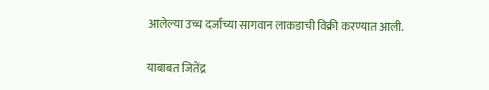आलेल्या उच्च दर्जाच्या सागवान लाकडाची विक्री करण्यात आली.

याबाबत जितेंद्र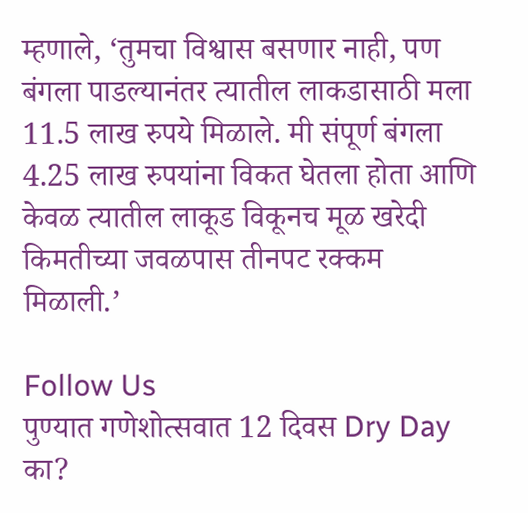म्हणाले, ‘तुमचा विश्वास बसणार नाही, पण बंगला पाडल्यानंतर त्यातील लाकडासाठी मला 11.5 लाख रुपये मिळाले. मी संपूर्ण बंगला 4.25 लाख रुपयांना विकत घेतला होता आणि केवळ त्यातील लाकूड विकूनच मूळ खरेदी किमतीच्या जवळपास तीनपट रक्कम मिळाली.’

Follow Us
पुण्यात गणेशोत्सवात 12 दिवस Dry Day का?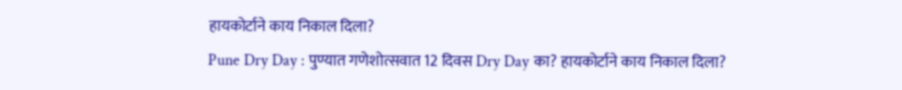हायकोर्टाने काय निकाल दिला?
Pune Dry Day : पुण्यात गणेशोत्सवात 12 दिवस Dry Day का? हायकोर्टाने काय निकाल दिला?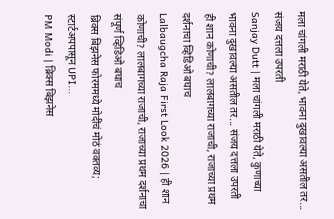मला चांगली मराठी येते, भावना दुखावल्या असतील तर... संजय दत्तला उपरती
Sanjay Dutt | मला चांगली मराठी येते, कुणाच्या भावना दुखावल्या असतील तर... संजय दत्तला उपरती
ही शान कोणाची? लालबागच्या राजाची, राजाच्या प्रथम दर्शनाचा व्हिडिओ बघाच
Lalbaugcha Raja First Look 2026 | ही शान कोणाची? लालबागच्या राजाची, राजाच्या प्रथम दर्शनाचा संपूर्ण व्हिडिओ बघाच
ब्रिक्स बिझनेस फोरममध्ये मोदींचं मोठं वक्तव्य; स्टार्टअपपासून UPI...
PM Modi | ब्रिक्स बिझनेस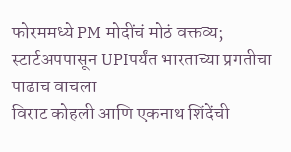फोरममध्ये PM मोदींचं मोठं वक्तव्य; स्टार्टअपपासून UPIपर्यंत भारताच्या प्रगतीचा पाढाच वाचला
विराट कोहली आणि एकनाथ शिंदेंची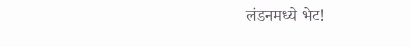लंडनमध्ये भेट!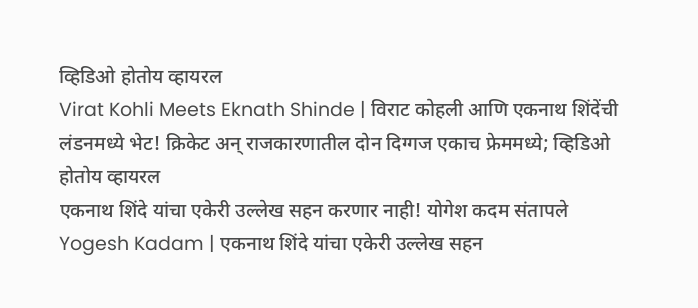व्हिडिओ होतोय व्हायरल
Virat Kohli Meets Eknath Shinde | विराट कोहली आणि एकनाथ शिंदेंची लंडनमध्ये भेट! क्रिकेट अन् राजकारणातील दोन दिग्गज एकाच फ्रेममध्ये; व्हिडिओ होतोय व्हायरल
एकनाथ शिंदे यांचा एकेरी उल्लेख सहन करणार नाही! योगेश कदम संतापले
Yogesh Kadam | एकनाथ शिंदे यांचा एकेरी उल्लेख सहन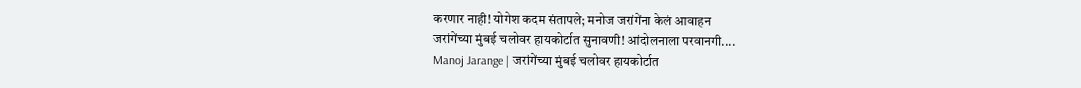करणार नाही! योगेश कदम संतापले; मनोज जरांगेंना केलं आवाहन
जरांगेंच्या मुंबई चलोवर हायकोर्टात सुनावणी! आंदोलनाला परवानगी....
Manoj Jarange | जरांगेंच्या मुंबई चलोवर हायकोर्टात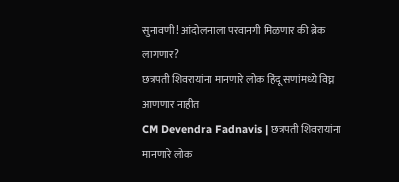सुनावणी! आंदोलनाला परवानगी मिळणार की ब्रेक लागणार?
छत्रपती शिवरायांना मानणारे लोक हिंदू सणांमध्ये विघ्न आणणार नाहीत
CM Devendra Fadnavis | छत्रपती शिवरायांना मानणारे लोक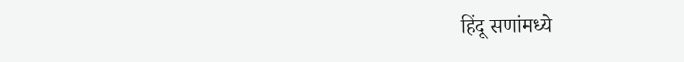हिंदू सणांमध्ये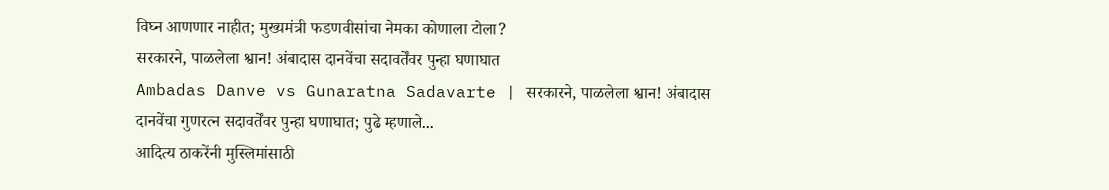विघ्न आणणार नाहीत; मुख्यमंत्री फडणवीसांचा नेमका कोणाला टोला?
सरकारने, पाळलेला श्वान! अंबादास दानवेंचा सदावर्तेंवर पुन्हा घणाघात
Ambadas Danve vs Gunaratna Sadavarte | सरकारने, पाळलेला श्वान! अंबादास दानवेंचा गुणरत्न सदावर्तेंवर पुन्हा घणाघात; पुढे म्हणाले...
आदित्य ठाकरेंनी मुस्लिमांसाठी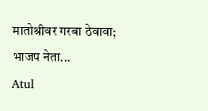मातोश्रीवर गरबा ठेवावा; भाजप नेता...
Atul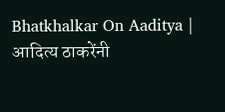Bhatkhalkar On Aaditya | आदित्य ठाकरेंनी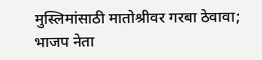मुस्लिमांसाठी मातोश्रीवर गरबा ठेवावा; भाजप नेता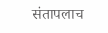संतापलाच